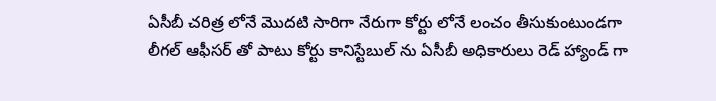ఏసీబీ చరిత్ర లోనే మొదటి సారిగా నేరుగా కోర్టు లోనే లంచం తీసుకుంటుండగా లీగల్ ఆఫీసర్ తో పాటు కోర్టు కానిస్టేబుల్ ను ఏసీబీ అధికారులు రెడ్ హ్యాండ్ గా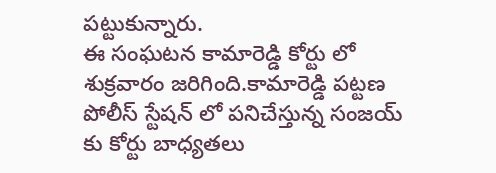పట్టుకున్నారు.
ఈ సంఘటన కామారెడ్డి కోర్టు లో శుక్రవారం జరిగింది.కామారెడ్డి పట్టణ పోలీస్ స్టేషన్ లో పనిచేస్తున్న సంజయ్ కు కోర్టు బాధ్యతలు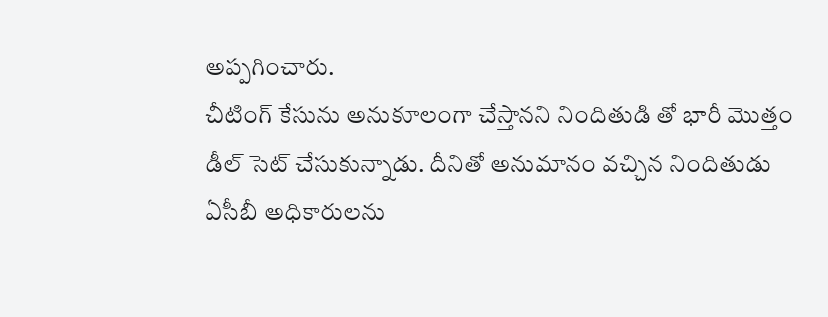అప్పగించారు.
చీటింగ్ కేసును అనుకూలంగా చేస్తానని నిందితుడి తో భారీ మొత్తం డీల్ సెట్ చేసుకున్నాడు. దీనితో అనుమానం వచ్చిన నిందితుడు ఏసీబీ అధికారులను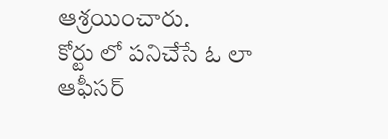ఆశ్రయించారు.
కోర్టు లో పనిచేసే ఓ లా ఆఫీసర్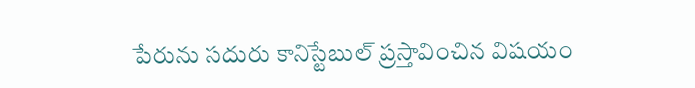పేరును సదురు కానిస్టేబుల్ ప్రస్తావించిన విషయం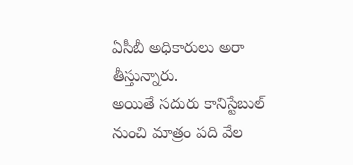ఏసీబీ అధికారులు అరా తీస్తున్నారు.
అయితే సదురు కానిస్టేబుల్ నుంచి మాత్రం పది వేల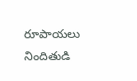రూపాయలు నిందితుడి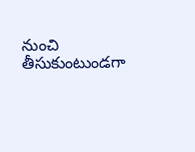నుంచి తీసుకుంటుండగా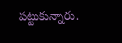పట్టుకున్నారు.